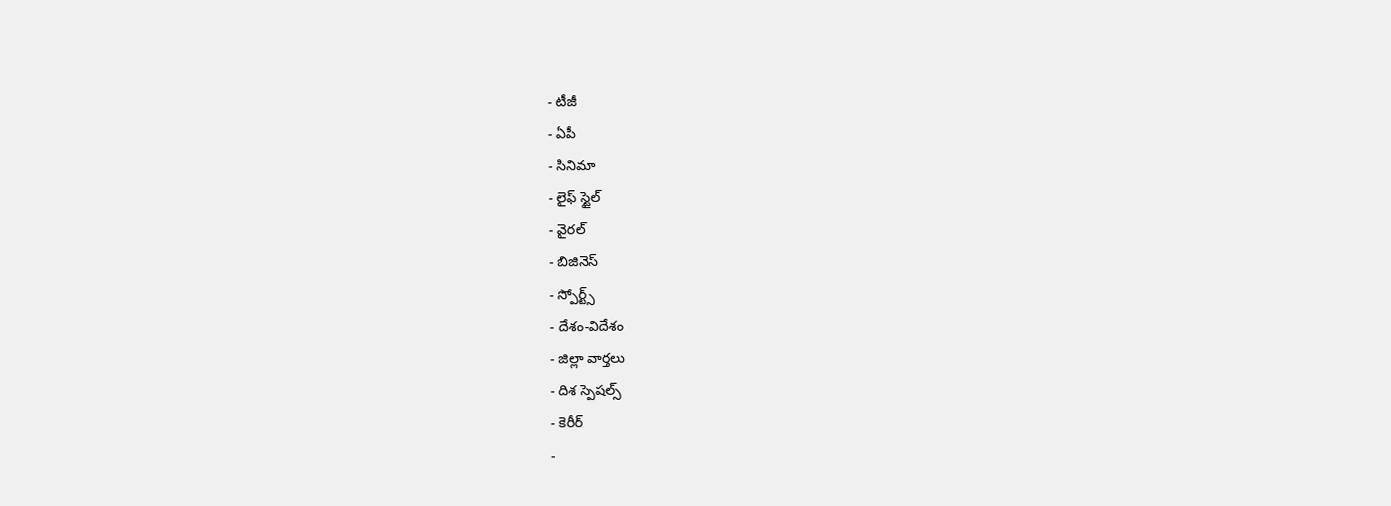- టీజీ
- ఏపీ
- సినిమా
- లైఫ్ స్టైల్
- వైరల్
- బిజినెస్
- స్పోర్ట్స్
- దేశం-విదేశం
- జిల్లా వార్తలు
- దిశ స్పెషల్స్
- కెరీర్
-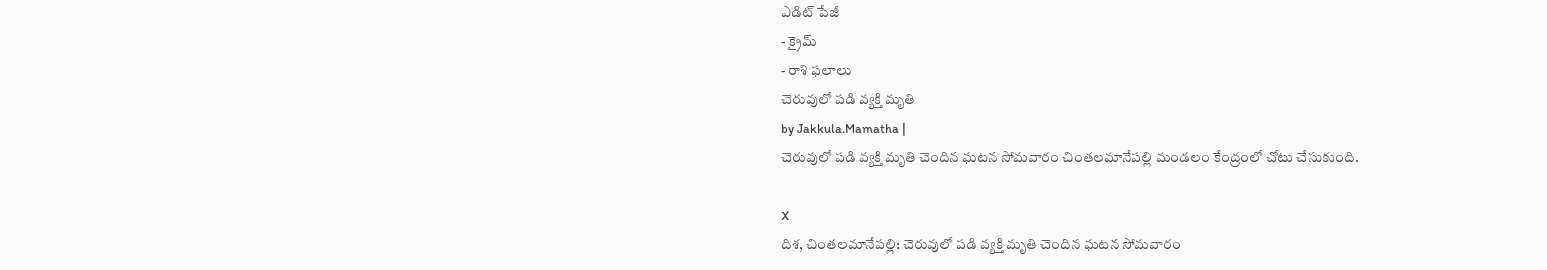ఎడిట్ పేజీ
- క్రైమ్
- రాశి ఫలాలు
చెరువులో పడి వ్యక్తి మృతి
by Jakkula.Mamatha |
చెరువులో పడి వ్యక్తి మృతి చెందిన ఘటన సోమవారం చింతలమానేపల్లి మండలం కేంద్రంలో చోటు చేసుకుంది.

X
దిశ, చింతలమానేపల్లి: చెరువులో పడి వ్యక్తి మృతి చెందిన ఘటన సోమవారం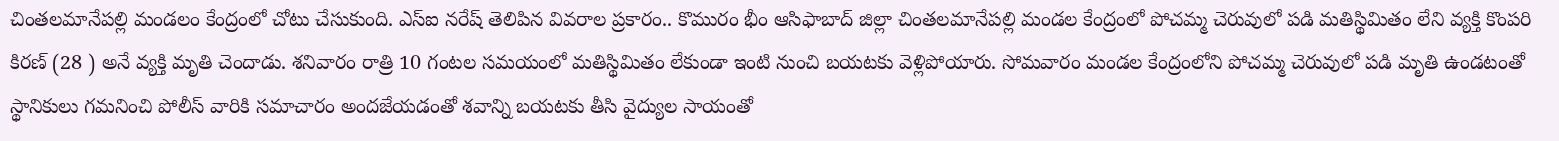చింతలమానేపల్లి మండలం కేంద్రంలో చోటు చేసుకుంది. ఎస్ఐ నరేష్ తెలిపిన వివరాల ప్రకారం.. కొమురం భీం ఆసిఫాబాద్ జిల్లా చింతలమానేపల్లి మండల కేంద్రంలో పోచమ్మ చెరువులో పడి మతిస్థిమితం లేని వ్యక్తి కొంపరి కిరణ్ (28 ) అనే వ్యక్తి మృతి చెందాడు. శనివారం రాత్రి 10 గంటల సమయంలో మతిస్థిమితం లేకుండా ఇంటి నుంచి బయటకు వెళ్లిపోయారు. సోమవారం మండల కేంద్రంలోని పోచమ్మ చెరువులో పడి మృతి ఉండటంతో స్థానికులు గమనించి పోలీస్ వారికి సమాచారం అందజేయడంతో శవాన్ని బయటకు తీసి వైద్యుల సాయంతో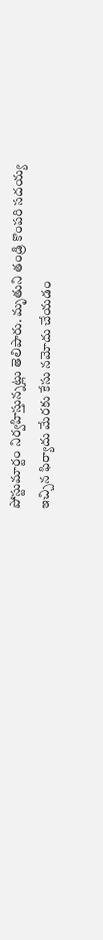పోస్టుమార్టం నిర్వహిస్తున్నట్లు తెలిపారు. మృతుని తండ్రి కొంపరి సదయ్య ఇచ్చిన ఫిర్యాదు మేరకు కేసు నమోదు చేయడం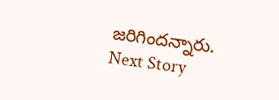జరిగిందన్నారు.
Next Story